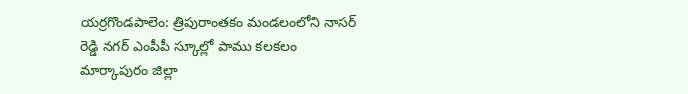యర్రగొండపాలెం: త్రిపురాంతకం మండలంలోని నాసర్ రెడ్డి నగర్ ఎంపీపీ స్కూల్లో పాము కలకలం
మార్కాపురం జిల్లా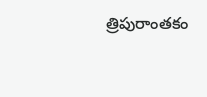త్రిపురాంతకం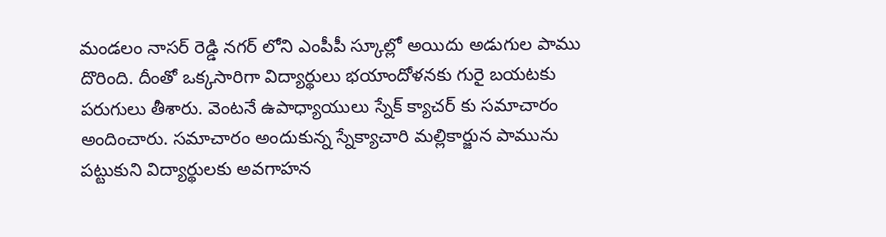మండలం నాసర్ రెడ్డి నగర్ లోని ఎంపీపీ స్కూల్లో అయిదు అడుగుల పాము దొరింది. దీంతో ఒక్కసారిగా విద్యార్థులు భయాందోళనకు గురై బయటకు పరుగులు తీశారు. వెంటనే ఉపాధ్యాయులు స్నేక్ క్యాచర్ కు సమాచారం అందించారు. సమాచారం అందుకున్న స్నేక్యాచారి మల్లికార్జున పామును పట్టుకుని విద్యార్థులకు అవగాహన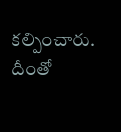కల్పించారు. దీంతో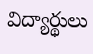విద్యార్థులు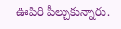ఊపిరి పీల్చుకున్నారు.